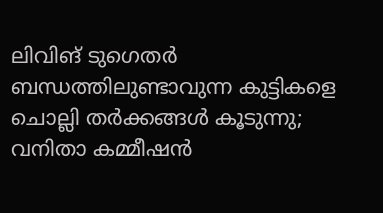ലിവിങ് ടുഗെതർ ബന്ധത്തിലുണ്ടാവുന്ന കുട്ടികളെ ചൊല്ലി തർക്കങ്ങൾ കൂടുന്നു; വനിതാ കമ്മീഷൻ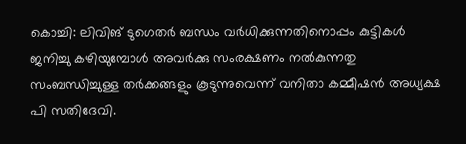കൊച്ചി: ലിവിങ് ടുഗെതര്‍ ബന്ധം വര്‍ധിക്കുന്നതിനൊപ്പം കുട്ടികള്‍ ജനിച്ചു കഴിയുമ്പോള്‍ അവര്‍ക്കു സംരക്ഷണം നല്‍കുന്നതു സംബന്ധിച്ചുള്ള തര്‍ക്കങ്ങളും കൂടുന്നുവെന്ന് വനിതാ കമ്മീഷന്‍ അധ്യക്ഷ പി സതിദേവി.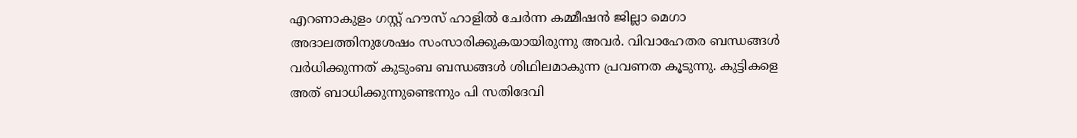എറണാകുളം ഗസ്റ്റ് ഹൗസ് ഹാളില്‍ ചേര്‍ന്ന കമ്മീഷന്‍ ജില്ലാ മെഗാ അദാലത്തിനുശേഷം സംസാരിക്കുകയായിരുന്നു അവര്‍. വിവാഹേതര ബന്ധങ്ങള്‍ വര്‍ധിക്കുന്നത് കുടുംബ ബന്ധങ്ങള്‍ ശിഥിലമാകുന്ന പ്രവണത കൂടുന്നു. കുട്ടികളെ അത് ബാധിക്കുന്നുണ്ടെന്നും പി സതിദേവി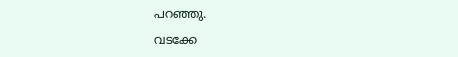പറഞ്ഞു.

വടക്കേ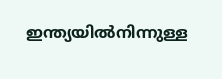ഇന്ത്യയില്‍നിന്നുള്ള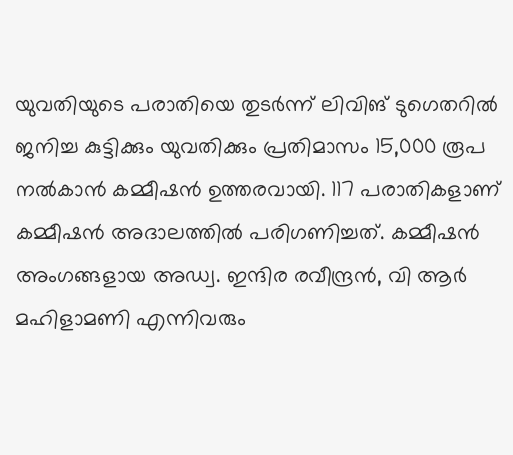യുവതിയുടെ പരാതിയെ തുടര്‍ന്ന് ലിവിങ് ടുഗെതറില്‍ ജനിച്ച കുട്ടിക്കും യുവതിക്കും പ്രതിമാസം 15,000 രൂപ നല്‍കാന്‍ കമ്മീഷന്‍ ഉത്തരവായി. 117 പരാതികളാണ് കമ്മീഷന്‍ അദാലത്തില്‍ പരിഗണിച്ചത്. കമ്മീഷന്‍ അംഗങ്ങളായ അഡ്വ. ഇന്ദിര രവീന്ദ്രന്‍, വി ആര്‍ മഹിളാമണി എന്നിവരും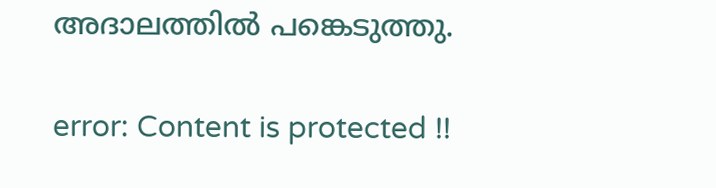അദാലത്തില്‍ പങ്കെടുത്തു.

error: Content is protected !!